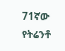71ኛው የትሬንቶ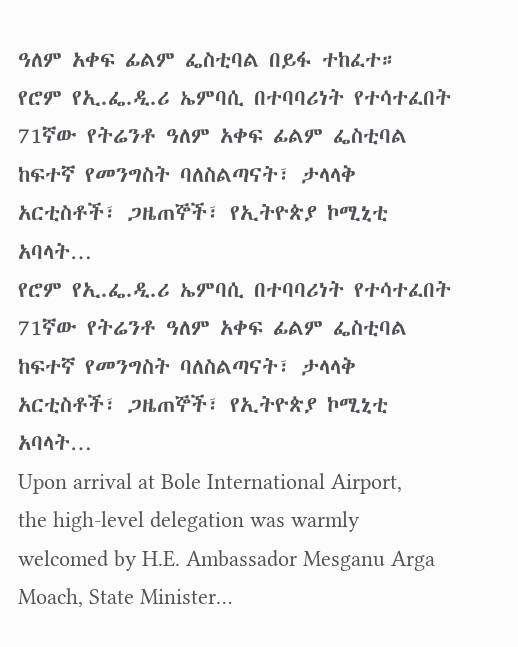ዓለም አቀፍ ፊልም ፌስቲባል በይፋ ተከፈተ።
የሮም የኢ.ፌ.ዲ.ሪ ኤምባሲ በተባባሪነት የተሳተፈበት 71ኛው የትሬንቶ ዓለም አቀፍ ፊልም ፌስቲባል ከፍተኛ የመንግስት ባለስልጣናት፣ ታላላቅ አርቲስቶች፣ ጋዜጠኞች፣ የኢትዮጵያ ኮሚኒቲ አባላት…
የሮም የኢ.ፌ.ዲ.ሪ ኤምባሲ በተባባሪነት የተሳተፈበት 71ኛው የትሬንቶ ዓለም አቀፍ ፊልም ፌስቲባል ከፍተኛ የመንግስት ባለስልጣናት፣ ታላላቅ አርቲስቶች፣ ጋዜጠኞች፣ የኢትዮጵያ ኮሚኒቲ አባላት…
Upon arrival at Bole International Airport, the high-level delegation was warmly welcomed by H.E. Ambassador Mesganu Arga Moach, State Minister…